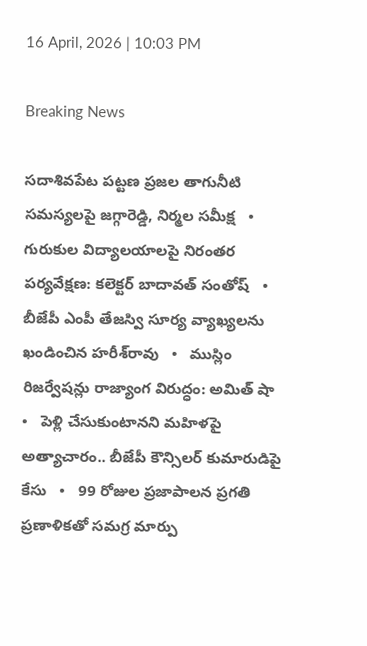16 April, 2026 | 10:03 PM

Breaking News

సదాశివపేట పట్టణ ప్రజల తాగునీటి సమస్యలపై జగ్గారెడ్డి, నిర్మల సమీక్ష   •   గురుకుల విద్యాలయాలపై నిరంతర పర్యవేక్షణ: కలెక్టర్ బాదావత్ సంతోష్   •   బీజేపీ ఎంపీ తేజస్వి సూర్య వ్యాఖ్యలను ఖండించిన హరీశ్‌రావు   •   ముస్లిం రిజర్వేషన్లు రాజ్యాంగ విరుద్ధం: అమిత్ షా   •   పెళ్లి చేసుకుంటానని మహిళపై అత్యాచారం.. బీజేపీ కౌన్సిలర్ కుమారుడిపై కేసు   •   99 రోజుల ప్రజాపాలన ప్రగతి ప్రణాళికతో సమగ్ర మార్పు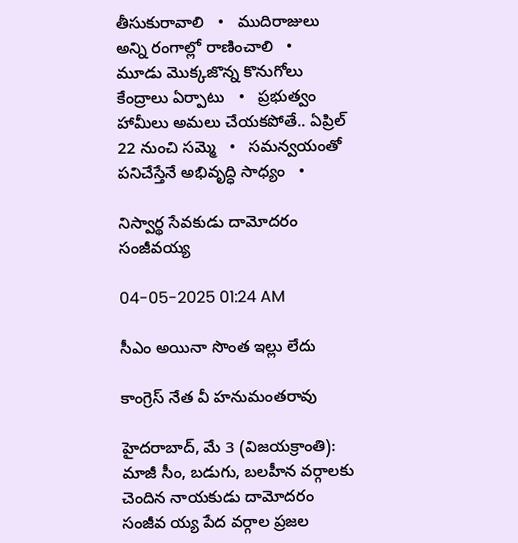తీసుకురావాలి   •   ముదిరాజులు అన్ని రంగాల్లో రాణించాలి   •   మూడు మొక్కజొన్న కొనుగోలు కేంద్రాలు ఏర్పాటు   •   ప్రభుత్వం హామీలు అమలు చేయకపోతే.. ఏప్రిల్ 22 నుంచి సమ్మె   •   సమన్వయంతో పనిచేస్తేనే అభివృద్ధి సాధ్యం   •

నిస్వార్థ సేవకుడు దామోదరం సంజీవయ్య

04-05-2025 01:24 AM

సీఎం అయినా సొంత ఇల్లు లేదు

కాంగ్రెస్ నేత వీ హనుమంతరావు

హైదరాబాద్, మే 3 (విజయక్రాంతి): మాజీ సీం, బడుగు, బలహీన వర్గాలకు చెందిన నాయకుడు దామోదరం సంజీవ య్య పేద వర్గాల ప్రజల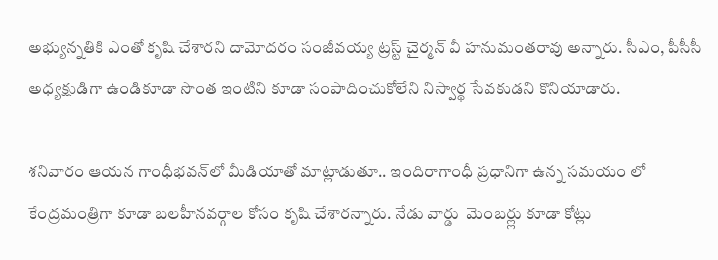అభ్యున్నతికి ఎంతో కృషి చేశారని దామోదరం సంజీవయ్య ట్రస్ట్ చైర్మన్ వీ హనుమంతరావు అన్నారు. సీఎం, పీసీసీ అధ్యక్షుడిగా ఉండికూడా సొంత ఇంటిని కూడా సంపాదించుకోలేని నిస్వార్థ సేవకుడని కొనియాడారు.

శనివారం ఆయన గాంధీభవన్‌లో మీడియాతో మాట్లాడుతూ.. ఇందిరాగాంధీ ప్రధానిగా ఉన్న సమయం లో కేంద్రమంత్రిగా కూడా బలహీనవర్గాల కోసం కృషి చేశారన్నారు. నేడు వార్డు  మెంబర్ల్లు కూడా కోట్లు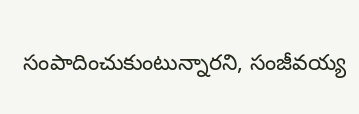సంపాదించుకుంటున్నారని, సంజీవయ్య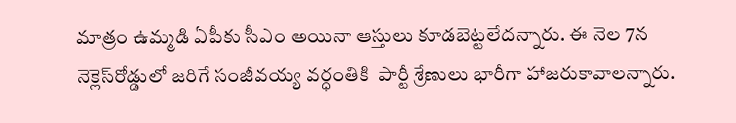మాత్రం ఉమ్మడి ఏపీకు సీఎం అయినా ఆస్తులు కూడబెట్టలేదన్నారు. ఈ నెల 7న నెక్లెస్‌రోడ్డులో జరిగే సంజీవయ్య వర్ధంతికి  పార్టీ శ్రేణులు భారీగా హాజరుకావాలన్నారు.